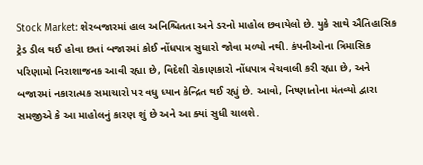Stock Market: શેરબજારમાં હાલ અનિશ્ચિતતા અને ડરનો માહોલ છવાયેલો છે. યુકે સાથે ઐતિહાસિક ટ્રેડ ડીલ થઈ હોવા છતાં બજારમાં કોઈ નોંધપાત્ર સુધારો જોવા મળ્યો નથી. કંપનીઓના ત્રિમાસિક પરિણામો નિરાશાજનક આવી રહ્યા છે, વિદેશી રોકાણકારો નોંધપાત્ર વેચવાલી કરી રહ્યા છે, અને બજારમાં નકારાત્મક સમાચારો પર વધુ ધ્યાન કેન્દ્રિત થઈ રહ્યું છે. આવો, નિષ્ણાતોના મંતવ્યો દ્વારા સમજીએ કે આ માહોલનું કારણ શું છે અને આ ક્યાં સુધી ચાલશે.